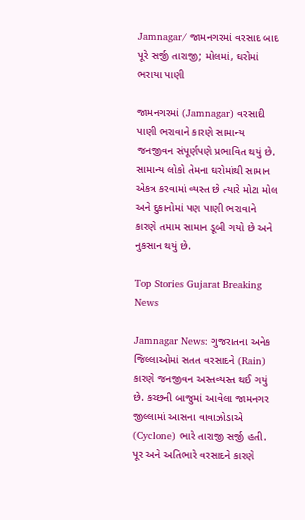Jamnagar/ જામનગરમાં વરસાદ બાદ પૂરે સર્જી તારાજી; મોલમાં, ઘરોમાં ભરાયા પાણી

જામનગરમાં (Jamnagar) વરસાદી પાણી ભરાવાને કારણે સામાન્ય જનજીવન સંપૂર્ણપણે પ્રભાવિત થયું છે. સામાન્ય લોકો તેમના ઘરોમાંથી સામાન એકત્ર કરવામાં વ્યસ્ત છે ત્યારે મોટા મોલ અને દુકાનોમાં પણ પાણી ભરાવાને કારણે તમામ સામાન ડૂબી ગયો છે અને નુકસાન થયું છે.

Top Stories Gujarat Breaking News

Jamnagar News: ગુજરાતના અનેક જિલ્લાઓમાં સતત વરસાદને (Rain) કારણે જનજીવન અસ્તવ્યસ્ત થઈ ગયું છે. કચ્છની બાજુમાં આવેલા જામનગર જીલ્લામાં આસના વાવાઝોડાએ (Cyclone) ભારે તારાજી સર્જી હતી. પૂર અને અતિભારે વરસાદને કારણે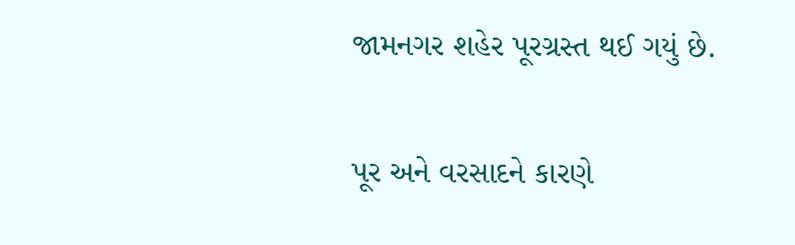જામનગર શહેર પૂરગ્રસ્ત થઈ ગયું છે.

પૂર અને વરસાદને કારણે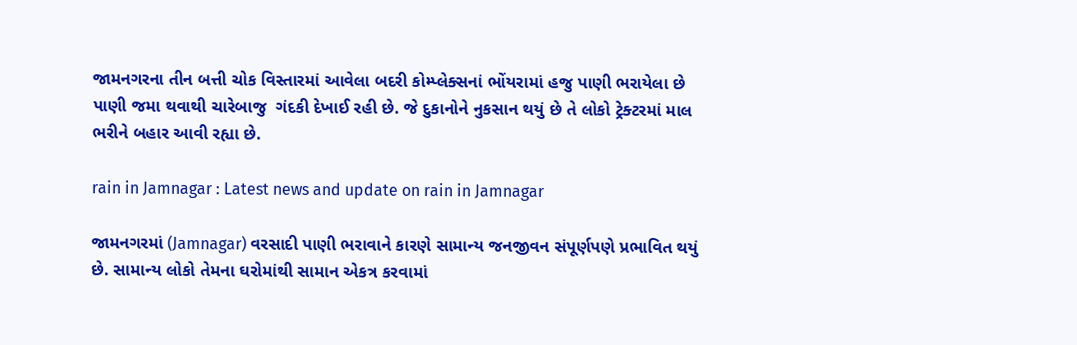જામનગરના તીન બત્તી ચોક વિસ્તારમાં આવેલા બદરી કોમ્પ્લેક્સનાં ભોંયરામાં હજુ પાણી ભરાયેલા છે પાણી જમા થવાથી ચારેબાજુ  ગંદકી દેખાઈ રહી છે. જે દુકાનોને નુકસાન થયું છે તે લોકો ટ્રેક્ટરમાં માલ ભરીને બહાર આવી રહ્યા છે.

rain in Jamnagar : Latest news and update on rain in Jamnagar

જામનગરમાં (Jamnagar) વરસાદી પાણી ભરાવાને કારણે સામાન્ય જનજીવન સંપૂર્ણપણે પ્રભાવિત થયું છે. સામાન્ય લોકો તેમના ઘરોમાંથી સામાન એકત્ર કરવામાં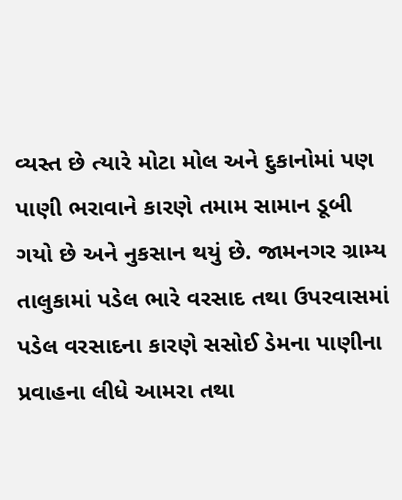વ્યસ્ત છે ત્યારે મોટા મોલ અને દુકાનોમાં પણ પાણી ભરાવાને કારણે તમામ સામાન ડૂબી ગયો છે અને નુકસાન થયું છે. જામનગર ગ્રામ્ય તાલુકામાં પડેલ ભારે વરસાદ તથા ઉપરવાસમાં પડેલ વરસાદના કારણે સસોઈ ડેમના પાણીના પ્રવાહના લીધે આમરા તથા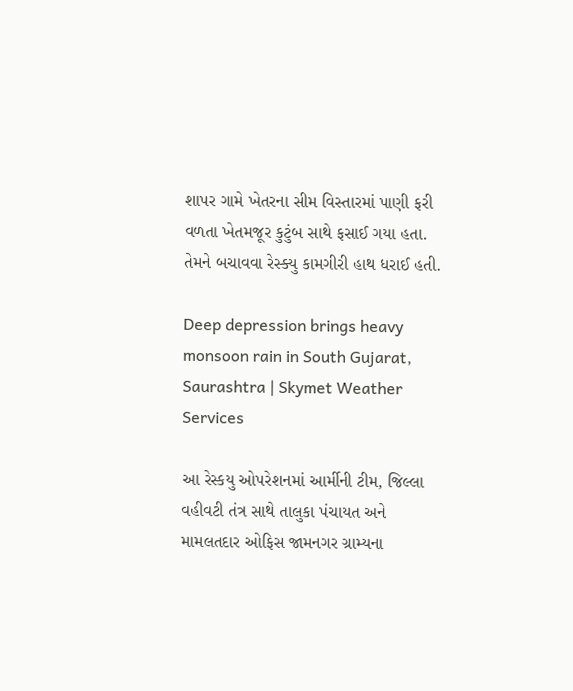શાપર ગામે ખેતરના સીમ વિસ્તારમાં પાણી ફરી વળતા ખેતમજૂર કુટુંબ સાથે ફસાઈ ગયા હતા. તેમને બચાવવા રેસ્ક્યુ કામગીરી હાથ ધરાઈ હતી.

Deep depression brings heavy monsoon rain in South Gujarat, Saurashtra | Skymet Weather Services

આ રેસ્કયુ ઓપરેશનમાં આર્મીની ટીમ, જિલ્લા વહીવટી તંત્ર સાથે તાલુકા પંચાયત અને મામલતદાર ઓફિસ જામનગર ગ્રામ્યના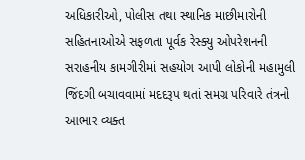અધિકારીઓ, પોલીસ તથા સ્થાનિક માછીમારોની સહિતનાઓએ સફળતા પૂર્વક રેસ્ક્યુ ઓપરેશનની સરાહનીય કામગીરીમાં સહયોગ આપી લોકોની મહામુલી જિંદગી બચાવવામાં મદદરૂપ થતાં સમગ્ર પરિવારે તંત્રનો આભાર વ્યક્ત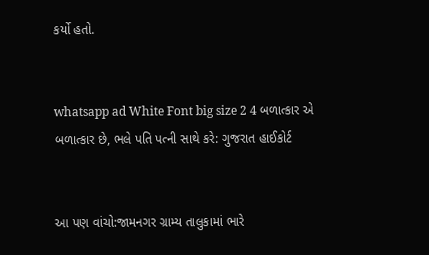કર્યો હતો.


whatsapp ad White Font big size 2 4 બળાત્કાર એ બળાત્કાર છે, ભલે પતિ પત્ની સાથે કરે: ગુજરાત હાઈકોર્ટ


આ પણ વાંચો:જામનગર ગ્રામ્ય તાલુકામાં ભારે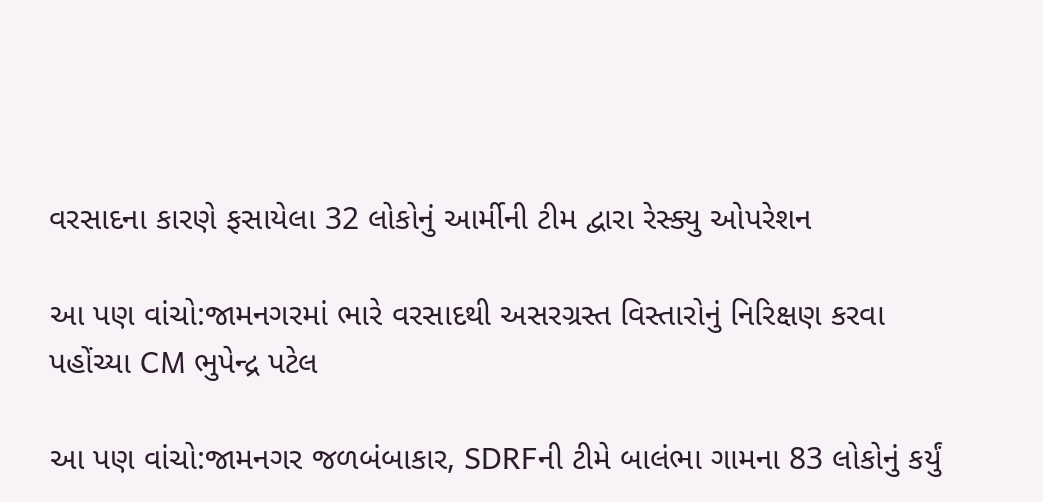વરસાદના કારણે ફસાયેલા 32 લોકોનું આર્મીની ટીમ દ્વારા રેસ્ક્યુ ઓપરેશન

આ પણ વાંચો:જામનગરમાં ભારે વરસાદથી અસરગ્રસ્ત વિસ્તારોનું નિરિક્ષણ કરવા પહોંચ્યા CM ભુપેન્દ્ર પટેલ

આ પણ વાંચો:જામનગર જળબંબાકાર, SDRFની ટીમે બાલંભા ગામના 83 લોકોનું કર્યું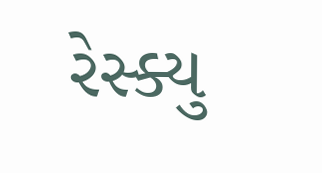રેસ્ક્યુ